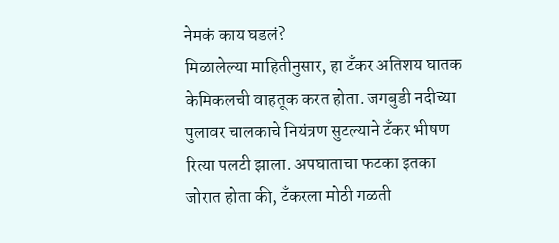नेमकं काय घडलं?
मिळालेल्या माहितीनुसार, हा टँकर अतिशय घातक केमिकलची वाहतूक करत होता. जगबुडी नदीच्या पुलावर चालकाचे नियंत्रण सुटल्याने टँकर भीषण रित्या पलटी झाला. अपघाताचा फटका इतका जोरात होता की, टँकरला मोठी गळती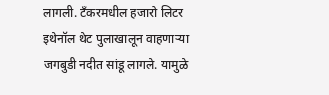लागली. टँकरमधील हजारो लिटर इथेनॉल थेट पुलाखालून वाहणाऱ्या जगबुडी नदीत सांडू लागले. यामुळे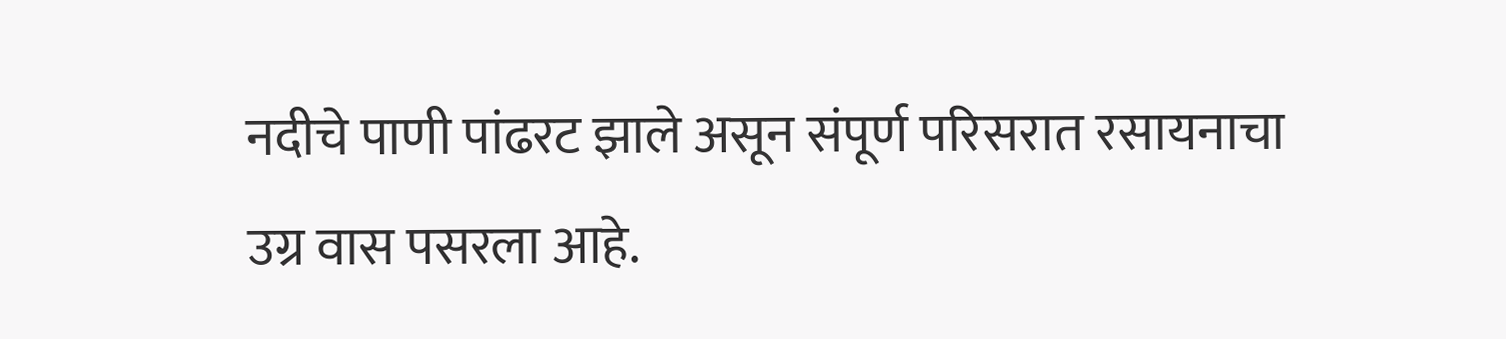नदीचे पाणी पांढरट झाले असून संपूर्ण परिसरात रसायनाचा उग्र वास पसरला आहे.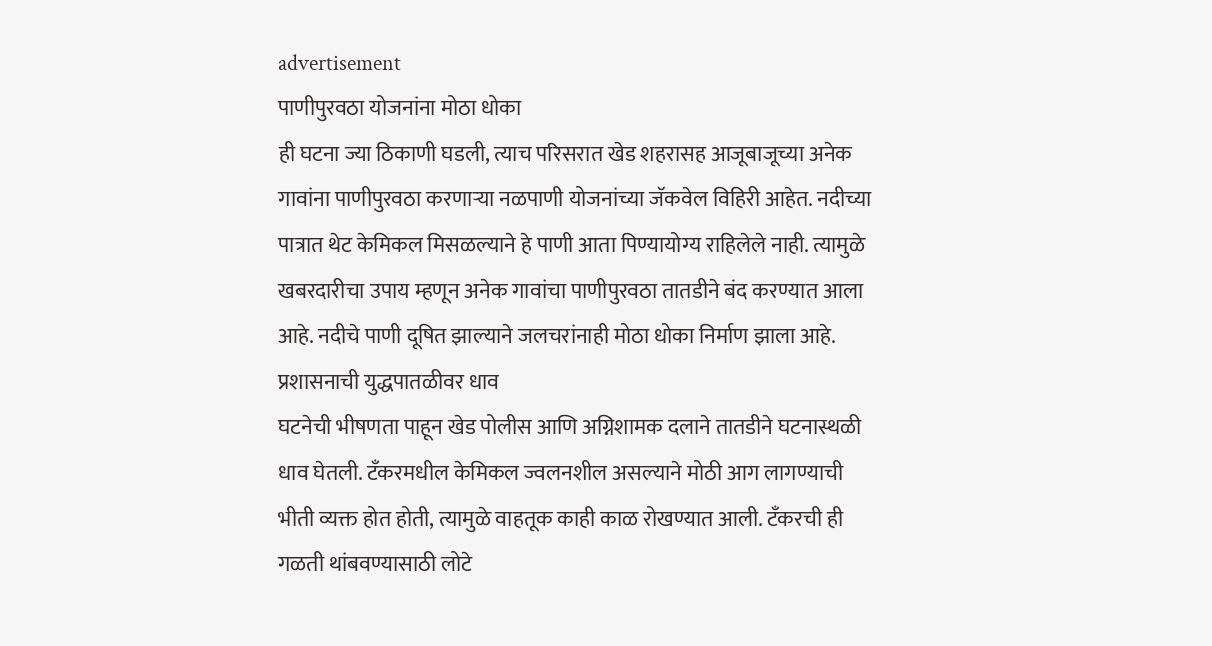advertisement
पाणीपुरवठा योजनांना मोठा धोका
ही घटना ज्या ठिकाणी घडली, त्याच परिसरात खेड शहरासह आजूबाजूच्या अनेक गावांना पाणीपुरवठा करणाऱ्या नळपाणी योजनांच्या जॅकवेल विहिरी आहेत. नदीच्या पात्रात थेट केमिकल मिसळल्याने हे पाणी आता पिण्यायोग्य राहिलेले नाही. त्यामुळे खबरदारीचा उपाय म्हणून अनेक गावांचा पाणीपुरवठा तातडीने बंद करण्यात आला आहे. नदीचे पाणी दूषित झाल्याने जलचरांनाही मोठा धोका निर्माण झाला आहे.
प्रशासनाची युद्धपातळीवर धाव
घटनेची भीषणता पाहून खेड पोलीस आणि अग्निशामक दलाने तातडीने घटनास्थळी धाव घेतली. टँकरमधील केमिकल ज्वलनशील असल्याने मोठी आग लागण्याची भीती व्यक्त होत होती, त्यामुळे वाहतूक काही काळ रोखण्यात आली. टँकरची ही गळती थांबवण्यासाठी लोटे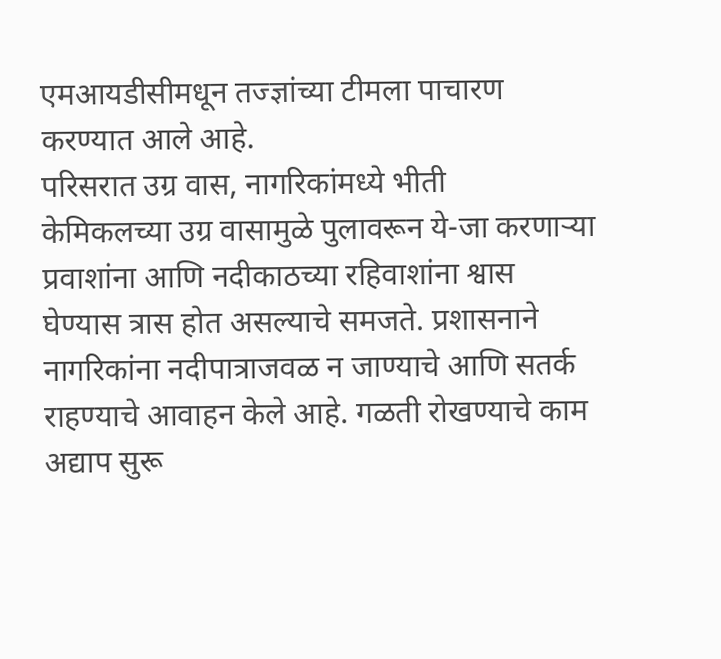एमआयडीसीमधून तज्ज्ञांच्या टीमला पाचारण करण्यात आले आहे.
परिसरात उग्र वास, नागरिकांमध्ये भीती
केमिकलच्या उग्र वासामुळे पुलावरून ये-जा करणाऱ्या प्रवाशांना आणि नदीकाठच्या रहिवाशांना श्वास घेण्यास त्रास होत असल्याचे समजते. प्रशासनाने नागरिकांना नदीपात्राजवळ न जाण्याचे आणि सतर्क राहण्याचे आवाहन केले आहे. गळती रोखण्याचे काम अद्याप सुरू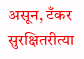असून, टँकर सुरक्षितरीत्या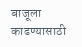बाजूला काढण्यासाठी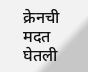क्रेनची मदत घेतली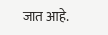जात आहे.